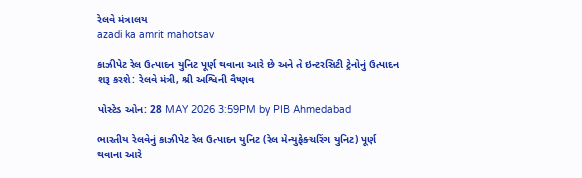રેલવે મંત્રાલય
azadi ka amrit mahotsav

કાઝીપેટ રેલ ઉત્પાદન યુનિટ પૂર્ણ થવાના આરે છે અને તે ઇન્ટરસિટી ટ્રેનોનું ઉત્પાદન શરૂ કરશે: રેલવે મંત્રી, શ્રી અશ્વિની વૈષ્ણવ

પોસ્ટેડ ઓન: 28 MAY 2026 3:59PM by PIB Ahmedabad

ભારતીય રેલવેનું કાઝીપેટ રેલ ઉત્પાદન યુનિટ (રેલ મેન્યુફેક્ચરિંગ યુનિટ) પૂર્ણ થવાના આરે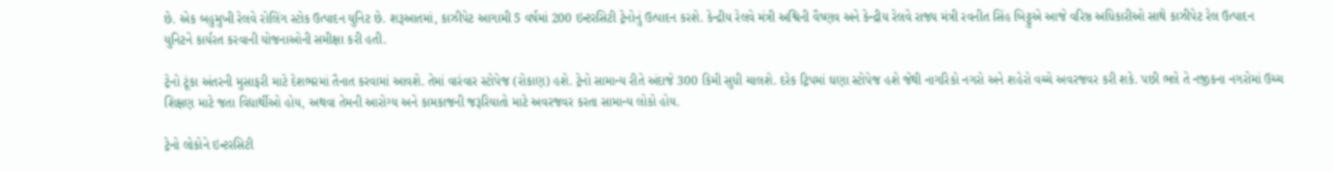છે. એક બહુમુખી રેલવે રોલિંગ સ્ટોક ઉત્પાદન યુનિટ છે. શરૂઆતમાં, કાઝીપેટ આગામી 5 વર્ષમાં 200 ઇન્ટરસિટી ટ્રેનોનું ઉત્પાદન કરશે. કેન્દ્રીય રેલવે મંત્રી અશ્વિની વૈષ્ણવ અને કેન્દ્રીય રેલવે રાજ્ય મંત્રી રવનીત સિંહ બિટ્ટુએ આજે વરિષ્ઠ અધિકારીઓ સાથે કાઝીપેટ રેલ ઉત્પાદન યુનિટને કાર્યરત કરવાની યોજનાઓની સમીક્ષા કરી હતી.

ટ્રેનો ટૂંકા અંતરની મુસાફરી માટે દેશભરમાં તૈનાત કરવામાં આવશે. તેમાં વારંવાર સ્ટોપેજ (રોકાણ) હશે. ટ્રેનો સામાન્ય રીતે અંદાજે 300 કિમી સુધી ચાલશે. દરેક ટ્રિપમાં ઘણા સ્ટોપેજ હશે જેથી નાગરિકો નગરો અને શહેરો વચ્ચે અવરજવર કરી શકે. પછી ભલે તે નજીકના નગરોમાં ઉચ્ચ શિક્ષણ માટે જતા વિદ્યાર્થીઓ હોય, અથવા તેમની આરોગ્ય અને કામકાજની જરૂરિયાતો માટે અવરજવર કરતા સામાન્ય લોકો હોય.

ટ્રેનો લોકોને ઇન્ટરસિટી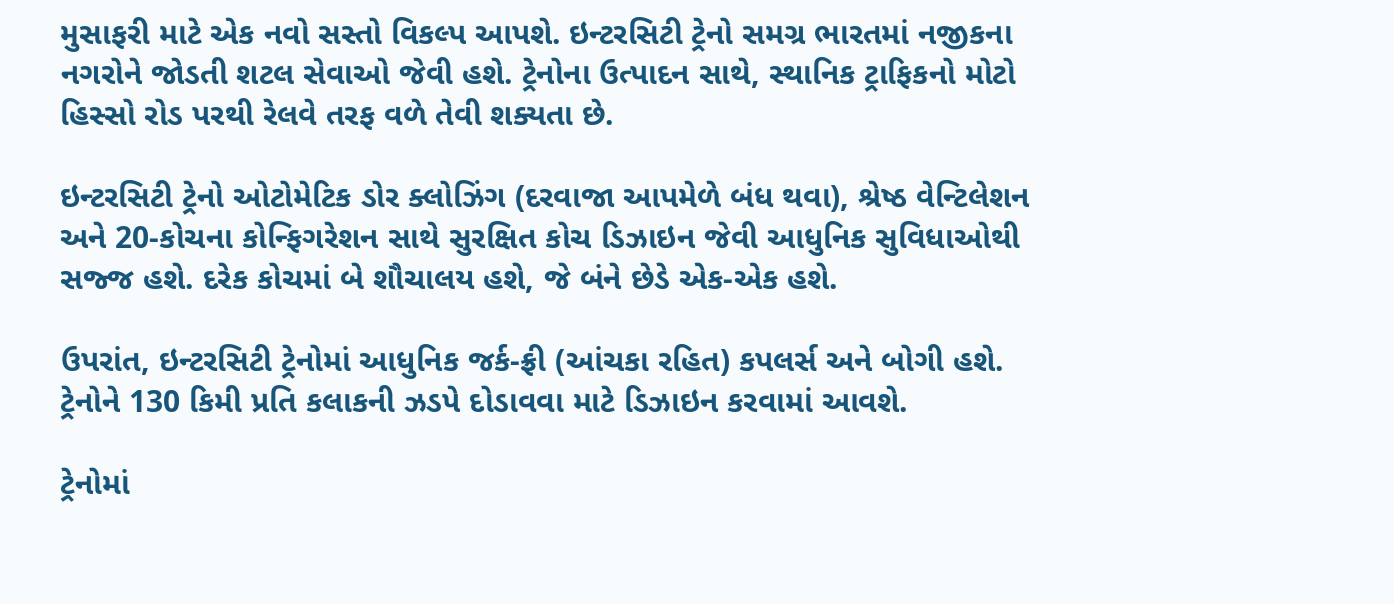મુસાફરી માટે એક નવો સસ્તો વિકલ્પ આપશે. ઇન્ટરસિટી ટ્રેનો સમગ્ર ભારતમાં નજીકના નગરોને જોડતી શટલ સેવાઓ જેવી હશે. ટ્રેનોના ઉત્પાદન સાથે, સ્થાનિક ટ્રાફિકનો મોટો હિસ્સો રોડ પરથી રેલવે તરફ વળે તેવી શક્યતા છે.

ઇન્ટરસિટી ટ્રેનો ઓટોમેટિક ડોર ક્લોઝિંગ (દરવાજા આપમેળે બંધ થવા), શ્રેષ્ઠ વેન્ટિલેશન અને 20-કોચના કોન્ફિગરેશન સાથે સુરક્ષિત કોચ ડિઝાઇન જેવી આધુનિક સુવિધાઓથી સજ્જ હશે. દરેક કોચમાં બે શૌચાલય હશે, જે બંને છેડે એક-એક હશે.

ઉપરાંત, ઇન્ટરસિટી ટ્રેનોમાં આધુનિક જર્ક-ફ્રી (આંચકા રહિત) કપલર્સ અને બોગી હશે. ટ્રેનોને 130 કિમી પ્રતિ કલાકની ઝડપે દોડાવવા માટે ડિઝાઇન કરવામાં આવશે.

ટ્રેનોમાં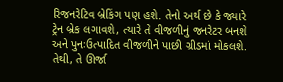રિજનરેટિવ બ્રેકિંગ પણ હશે. તેનો અર્થ છે કે જ્યારે ટ્રેન બ્રેક લગાવશે, ત્યારે તે વીજળીનું જનરેટર બનશે અને પુનઃઉત્પાદિત વીજળીને પાછી ગ્રીડમાં મોકલશે. તેથી, તે ઊર્જા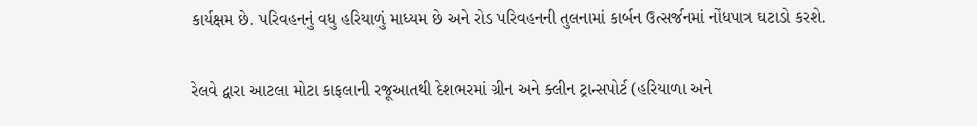કાર્યક્ષમ છે. પરિવહનનું વધુ હરિયાળું માધ્યમ છે અને રોડ પરિવહનની તુલનામાં કાર્બન ઉત્સર્જનમાં નોંધપાત્ર ઘટાડો કરશે.

રેલવે દ્વારા આટલા મોટા કાફલાની રજૂઆતથી દેશભરમાં ગ્રીન અને ક્લીન ટ્રાન્સપોર્ટ (હરિયાળા અને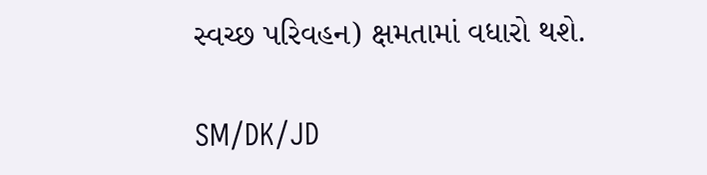સ્વચ્છ પરિવહન) ક્ષમતામાં વધારો થશે.

SM/DK/JD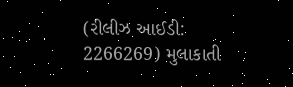(રીલીઝ આઈડી: 2266269) મુલાકાતી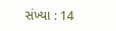સંખ્યા : 14